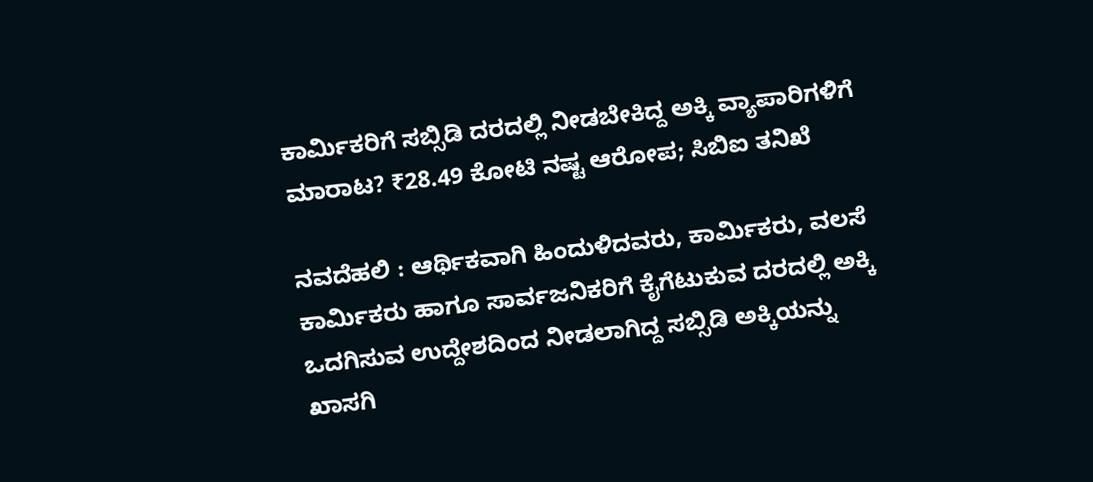ಕಾರ್ಮಿಕರಿಗೆ ಸಬ್ಸಿಡಿ ದರದಲ್ಲಿ ನೀಡಬೇಕಿದ್ದ ಅಕ್ಕಿ ವ್ಯಾಪಾರಿಗಳಿಗೆ ಮಾರಾಟ? ₹28.49 ಕೋಟಿ ನಷ್ಟ ಆರೋಪ; ಸಿಬಿಐ ತನಿಖೆ

ನವದೆಹಲಿ : ಆರ್ಥಿಕವಾಗಿ ಹಿಂದುಳಿದವರು, ಕಾರ್ಮಿಕರು, ವಲಸೆ ಕಾರ್ಮಿಕರು ಹಾಗೂ ಸಾರ್ವಜನಿಕರಿಗೆ ಕೈಗೆಟುಕುವ ದರದಲ್ಲಿ ಅಕ್ಕಿ ಒದಗಿಸುವ ಉದ್ದೇಶದಿಂದ ನೀಡಲಾಗಿದ್ದ ಸಬ್ಸಿಡಿ ಅಕ್ಕಿಯನ್ನು ಖಾಸಗಿ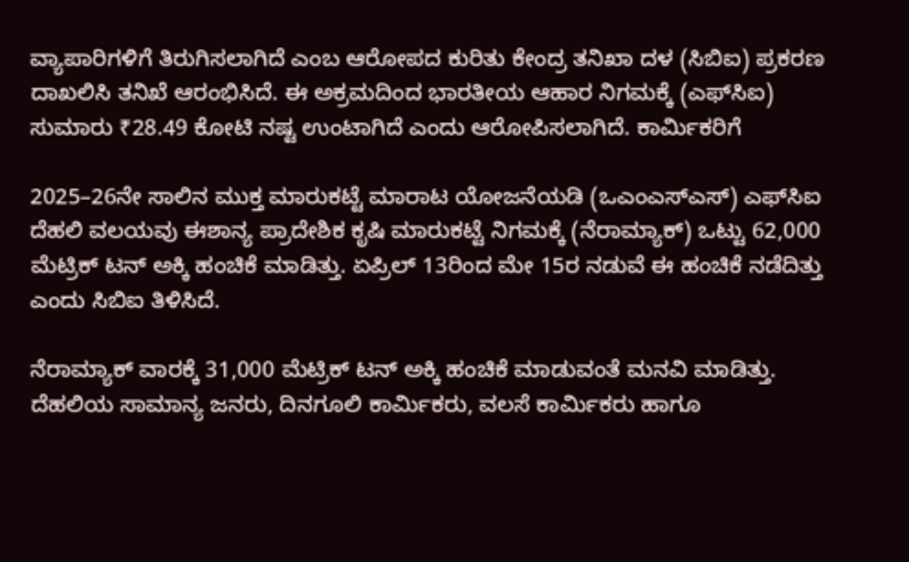ವ್ಯಾಪಾರಿಗಳಿಗೆ ತಿರುಗಿಸಲಾಗಿದೆ ಎಂಬ ಆರೋಪದ ಕುರಿತು ಕೇಂದ್ರ ತನಿಖಾ ದಳ (ಸಿಬಿಐ) ಪ್ರಕರಣ ದಾಖಲಿಸಿ ತನಿಖೆ ಆರಂಭಿಸಿದೆ. ಈ ಅಕ್ರಮದಿಂದ ಭಾರತೀಯ ಆಹಾರ ನಿಗಮಕ್ಕೆ (ಎಫ್‌ಸಿಐ) ಸುಮಾರು ₹28.49 ಕೋಟಿ ನಷ್ಟ ಉಂಟಾಗಿದೆ ಎಂದು ಆರೋಪಿಸಲಾಗಿದೆ. ಕಾರ್ಮಿಕರಿಗೆ

2025–26ನೇ ಸಾಲಿನ ಮುಕ್ತ ಮಾರುಕಟ್ಟೆ ಮಾರಾಟ ಯೋಜನೆಯಡಿ (ಒಎಂಎಸ್‌ಎಸ್‌) ಎಫ್‌ಸಿಐ ದೆಹಲಿ ವಲಯವು ಈಶಾನ್ಯ ಪ್ರಾದೇಶಿಕ ಕೃಷಿ ಮಾರುಕಟ್ಟೆ ನಿಗಮಕ್ಕೆ (ನೆರಾಮ್ಯಾಕ್) ಒಟ್ಟು 62,000 ಮೆಟ್ರಿಕ್‌ ಟನ್‌ ಅಕ್ಕಿ ಹಂಚಿಕೆ ಮಾಡಿತ್ತು. ಏಪ್ರಿಲ್‌ 13ರಿಂದ ಮೇ 15ರ ನಡುವೆ ಈ ಹಂಚಿಕೆ ನಡೆದಿತ್ತು ಎಂದು ಸಿಬಿಐ ತಿಳಿಸಿದೆ.

ನೆರಾಮ್ಯಾಕ್ ವಾರಕ್ಕೆ 31,000 ಮೆಟ್ರಿಕ್‌ ಟನ್‌ ಅಕ್ಕಿ ಹಂಚಿಕೆ ಮಾಡುವಂತೆ ಮನವಿ ಮಾಡಿತ್ತು. ದೆಹಲಿಯ ಸಾಮಾನ್ಯ ಜನರು, ದಿನಗೂಲಿ ಕಾರ್ಮಿಕರು, ವಲಸೆ ಕಾರ್ಮಿಕರು ಹಾಗೂ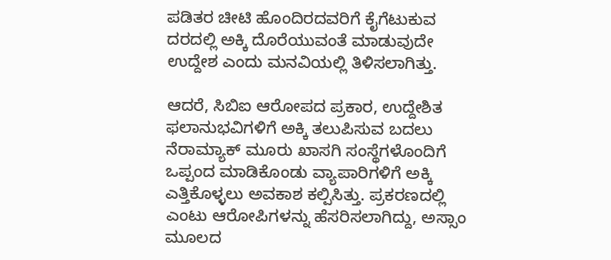ಪಡಿತರ ಚೀಟಿ ಹೊಂದಿರದವರಿಗೆ ಕೈಗೆಟುಕುವ ದರದಲ್ಲಿ ಅಕ್ಕಿ ದೊರೆಯುವಂತೆ ಮಾಡುವುದೇ ಉದ್ದೇಶ ಎಂದು ಮನವಿಯಲ್ಲಿ ತಿಳಿಸಲಾಗಿತ್ತು.

ಆದರೆ, ಸಿಬಿಐ ಆರೋಪದ ಪ್ರಕಾರ, ಉದ್ದೇಶಿತ ಫಲಾನುಭವಿಗಳಿಗೆ ಅಕ್ಕಿ ತಲುಪಿಸುವ ಬದಲು ನೆರಾಮ್ಯಾಕ್‌ ಮೂರು ಖಾಸಗಿ ಸಂಸ್ಥೆಗಳೊಂದಿಗೆ ಒಪ್ಪಂದ ಮಾಡಿಕೊಂಡು ವ್ಯಾಪಾರಿಗಳಿಗೆ ಅಕ್ಕಿ ಎತ್ತಿಕೊಳ್ಳಲು ಅವಕಾಶ ಕಲ್ಪಿಸಿತ್ತು. ಪ್ರಕರಣದಲ್ಲಿ ಎಂಟು ಆರೋಪಿಗಳನ್ನು ಹೆಸರಿಸಲಾಗಿದ್ದು, ಅಸ್ಸಾಂ ಮೂಲದ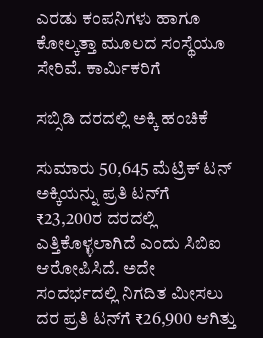ಎರಡು ಕಂಪನಿಗಳು ಹಾಗೂ ಕೋಲ್ಕತ್ತಾ ಮೂಲದ ಸಂಸ್ಥೆಯೂ ಸೇರಿವೆ. ಕಾರ್ಮಿಕರಿಗೆ

ಸಬ್ಸಿಡಿ ದರದಲ್ಲಿ ಅಕ್ಕಿ ಹಂಚಿಕೆ

ಸುಮಾರು 50,645 ಮೆಟ್ರಿಕ್‌ ಟನ್‌ ಅಕ್ಕಿಯನ್ನು ಪ್ರತಿ ಟನ್‌ಗೆ ₹23,200ರ ದರದಲ್ಲಿ ಎತ್ತಿಕೊಳ್ಳಲಾಗಿದೆ ಎಂದು ಸಿಬಿಐ ಆರೋಪಿಸಿದೆ. ಅದೇ ಸಂದರ್ಭದಲ್ಲಿ ನಿಗದಿತ ಮೀಸಲು ದರ ಪ್ರತಿ ಟನ್‌ಗೆ ₹26,900 ಆಗಿತ್ತು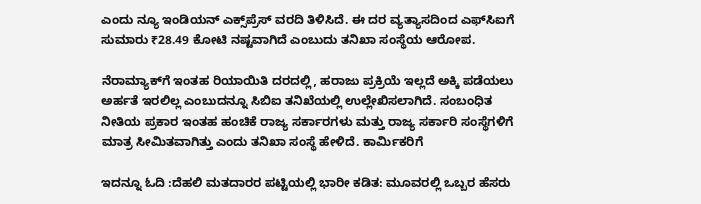ಎಂದು ನ್ಯೂ ಇಂಡಿಯನ್ ಎಕ್ಸ್‌ಪ್ರೆಸ್ ವರದಿ ತಿಳಿಸಿದೆ. ಈ ದರ ವ್ಯತ್ಯಾಸದಿಂದ ಎಫ್‌ಸಿಐಗೆ ಸುಮಾರು ₹28.49 ಕೋಟಿ ನಷ್ಟವಾಗಿದೆ ಎಂಬುದು ತನಿಖಾ ಸಂಸ್ಥೆಯ ಆರೋಪ.

ನೆರಾಮ್ಯಾಕ್‌ಗೆ ಇಂತಹ ರಿಯಾಯಿತಿ ದರದಲ್ಲಿ, ಹರಾಜು ಪ್ರಕ್ರಿಯೆ ಇಲ್ಲದೆ ಅಕ್ಕಿ ಪಡೆಯಲು ಅರ್ಹತೆ ಇರಲಿಲ್ಲ ಎಂಬುದನ್ನೂ ಸಿಬಿಐ ತನಿಖೆಯಲ್ಲಿ ಉಲ್ಲೇಖಿಸಲಾಗಿದೆ. ಸಂಬಂಧಿತ ನೀತಿಯ ಪ್ರಕಾರ ಇಂತಹ ಹಂಚಿಕೆ ರಾಜ್ಯ ಸರ್ಕಾರಗಳು ಮತ್ತು ರಾಜ್ಯ ಸರ್ಕಾರಿ ಸಂಸ್ಥೆಗಳಿಗೆ ಮಾತ್ರ ಸೀಮಿತವಾಗಿತ್ತು ಎಂದು ತನಿಖಾ ಸಂಸ್ಥೆ ಹೇಳಿದೆ. ಕಾರ್ಮಿಕರಿಗೆ

ಇದನ್ನೂ ಓದಿ :ದೆಹಲಿ ಮತದಾರರ ಪಟ್ಟಿಯಲ್ಲಿ ಭಾರೀ ಕಡಿತ: ಮೂವರಲ್ಲಿ ಒಬ್ಬರ ಹೆಸರು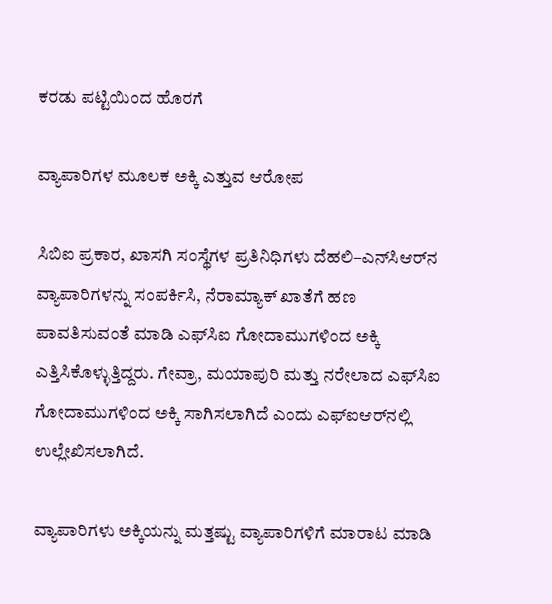ಕರಡು ಪಟ್ಟಿಯಿಂದ ಹೊರಗೆ

ವ್ಯಾಪಾರಿಗಳ ಮೂಲಕ ಅಕ್ಕಿ ಎತ್ತುವ ಆರೋಪ

ಸಿಬಿಐ ಪ್ರಕಾರ, ಖಾಸಗಿ ಸಂಸ್ಥೆಗಳ ಪ್ರತಿನಿಧಿಗಳು ದೆಹಲಿ–ಎನ್‌ಸಿಆರ್‌ನ ವ್ಯಾಪಾರಿಗಳನ್ನು ಸಂಪರ್ಕಿಸಿ, ನೆರಾಮ್ಯಾಕ್‌ ಖಾತೆಗೆ ಹಣ ಪಾವತಿಸುವಂತೆ ಮಾಡಿ ಎಫ್‌ಸಿಐ ಗೋದಾಮುಗಳಿಂದ ಅಕ್ಕಿ ಎತ್ತಿಸಿಕೊಳ್ಳುತ್ತಿದ್ದರು. ಗೇವ್ರಾ, ಮಯಾಪುರಿ ಮತ್ತು ನರೇಲಾದ ಎಫ್‌ಸಿಐ ಗೋದಾಮುಗಳಿಂದ ಅಕ್ಕಿ ಸಾಗಿಸಲಾಗಿದೆ ಎಂದು ಎಫ್‌ಐಆರ್‌ನಲ್ಲಿ ಉಲ್ಲೇಖಿಸಲಾಗಿದೆ.

ವ್ಯಾಪಾರಿಗಳು ಅಕ್ಕಿಯನ್ನು ಮತ್ತಷ್ಟು ವ್ಯಾಪಾರಿಗಳಿಗೆ ಮಾರಾಟ ಮಾಡಿ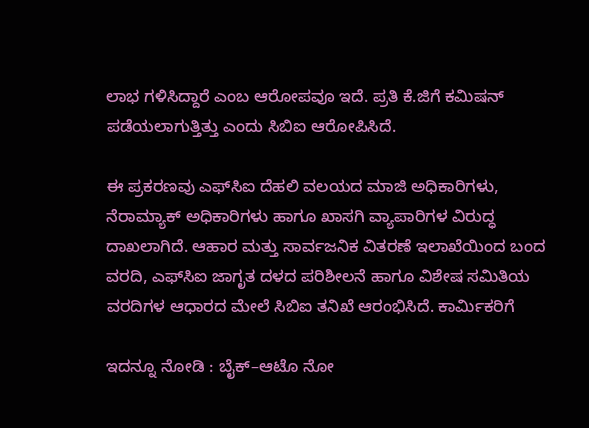ಲಾಭ ಗಳಿಸಿದ್ದಾರೆ ಎಂಬ ಆರೋಪವೂ ಇದೆ. ಪ್ರತಿ ಕೆ.ಜಿಗೆ ಕಮಿಷನ್‌ ಪಡೆಯಲಾಗುತ್ತಿತ್ತು ಎಂದು ಸಿಬಿಐ ಆರೋಪಿಸಿದೆ.

ಈ ಪ್ರಕರಣವು ಎಫ್‌ಸಿಐ ದೆಹಲಿ ವಲಯದ ಮಾಜಿ ಅಧಿಕಾರಿಗಳು, ನೆರಾಮ್ಯಾಕ್‌ ಅಧಿಕಾರಿಗಳು ಹಾಗೂ ಖಾಸಗಿ ವ್ಯಾಪಾರಿಗಳ ವಿರುದ್ಧ ದಾಖಲಾಗಿದೆ. ಆಹಾರ ಮತ್ತು ಸಾರ್ವಜನಿಕ ವಿತರಣೆ ಇಲಾಖೆಯಿಂದ ಬಂದ ವರದಿ, ಎಫ್‌ಸಿಐ ಜಾಗೃತ ದಳದ ಪರಿಶೀಲನೆ ಹಾಗೂ ವಿಶೇಷ ಸಮಿತಿಯ ವರದಿಗಳ ಆಧಾರದ ಮೇಲೆ ಸಿಬಿಐ ತನಿಖೆ ಆರಂಭಿಸಿದೆ. ಕಾರ್ಮಿಕರಿಗೆ

ಇದನ್ನೂ ನೋಡಿ : ಬೈಕ್–ಆಟೊ ನೋ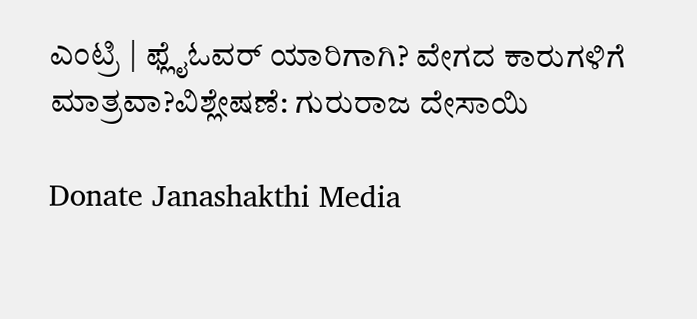ಎಂಟ್ರಿ | ಫ್ಲೈಓವರ್ ಯಾರಿಗಾಗಿ? ವೇಗದ ಕಾರುಗಳಿಗೆ ಮಾತ್ರವಾ?ವಿಶ್ಲೇಷಣೆ: ಗುರುರಾಜ ದೇಸಾಯಿ

Donate Janashakthi Media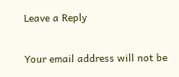Leave a Reply

Your email address will not be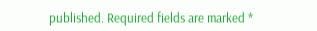published. Required fields are marked *